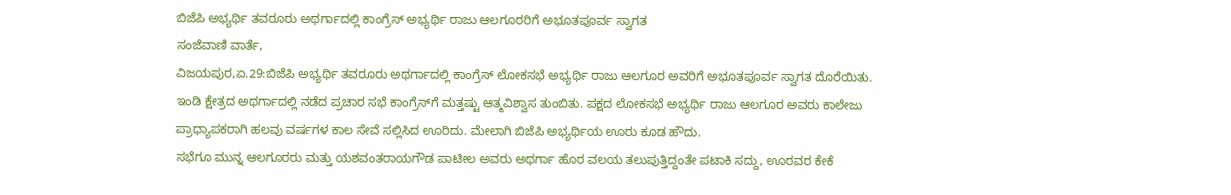ಬಿಜೆಪಿ ಅಭ್ಯರ್ಥಿ ತವರೂರು ಅಥರ್ಗಾದಲ್ಲಿ ಕಾಂಗ್ರೆಸ್ ಅಭ್ಯರ್ಥಿ ರಾಜು ಆಲಗೂರರಿಗೆ ಅಭೂತಪೂರ್ವ ಸ್ವಾಗತ
ಸಂಜೆವಾಣಿ ವಾರ್ತೆ,
ವಿಜಯಪುರ,ಏ.29:ಬಿಜೆಪಿ ಅಭ್ಯರ್ಥಿ ತವರೂರು ಅಥರ್ಗಾದಲ್ಲಿ ಕಾಂಗ್ರೆಸ್ ಲೋಕಸಭೆ ಅಭ್ಯರ್ಥಿ ರಾಜು ಆಲಗೂರ ಅವರಿಗೆ ಅಭೂತಪೂರ್ವ ಸ್ವಾಗತ ದೊರೆಯಿತು.
ಇಂಡಿ ಕ್ಷೇತ್ರದ ಅಥರ್ಗಾದಲ್ಲಿ ನಡೆದ ಪ್ರಚಾರ ಸಭೆ ಕಾಂಗ್ರೆಸ್‍ಗೆ ಮತ್ತಷ್ಟು ಆತ್ಮವಿಶ್ವಾಸ ತುಂಬಿತು. ಪಕ್ಷದ ಲೋಕಸಭೆ ಅಭ್ಯರ್ಥಿ ರಾಜು ಆಲಗೂರ ಅವರು ಕಾಲೇಜು ಪ್ರಾಧ್ಯಾಪಕರಾಗಿ ಹಲವು ವರ್ಷಗಳ ಕಾಲ ಸೇವೆ ಸಲ್ಲಿಸಿದ ಊರಿದು. ಮೇಲಾಗಿ ಬಿಜೆಪಿ ಅಭ್ಯರ್ಥಿಯ ಊರು ಕೂಡ ಹೌದು.
ಸಭೆಗೂ ಮುನ್ನ ಆಲಗೂರರು ಮತ್ತು ಯಶವಂತರಾಯಗೌಡ ಪಾಟೀಲ ಅವರು ಅಥರ್ಗಾ ಹೊರ ವಲಯ ತಲುಪುತ್ತಿದ್ದಂತೇ ಪಟಾಕಿ ಸದ್ದು, ಊರವರ ಕೇಕೆ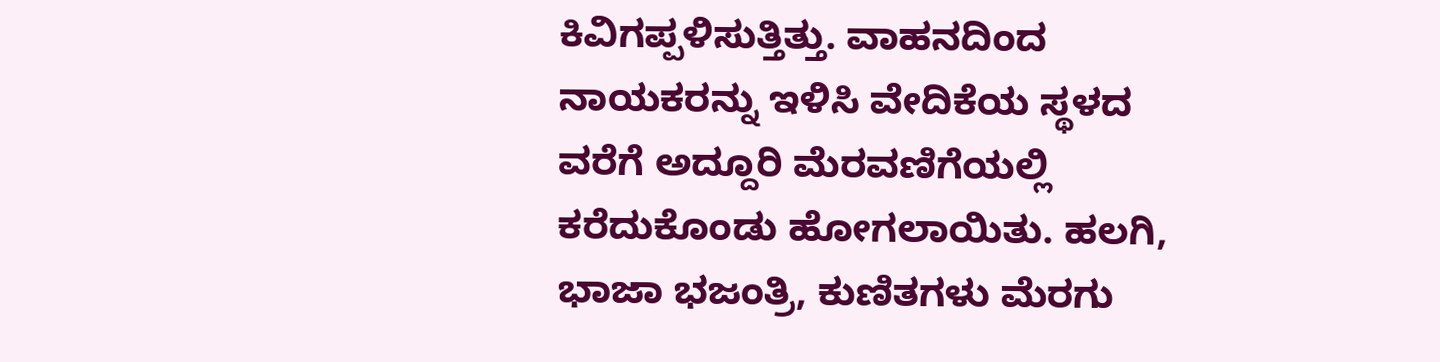ಕಿವಿಗಪ್ಪಳಿಸುತ್ತಿತ್ತು. ವಾಹನದಿಂದ ನಾಯಕರನ್ನು ಇಳಿಸಿ ವೇದಿಕೆಯ ಸ್ಥಳದ ವರೆಗೆ ಅದ್ದೂರಿ ಮೆರವಣಿಗೆಯಲ್ಲಿ ಕರೆದುಕೊಂಡು ಹೋಗಲಾಯಿತು. ಹಲಗಿ, ಭಾಜಾ ಭಜಂತ್ರಿ, ಕುಣಿತಗಳು ಮೆರಗು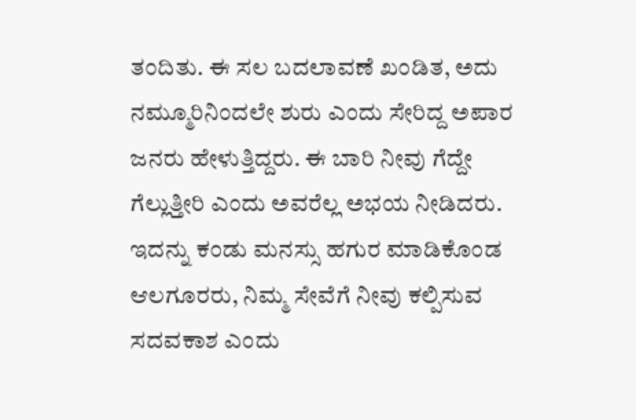ತಂದಿತು. ಈ ಸಲ ಬದಲಾವಣೆ ಖಂಡಿತ, ಅದು ನಮ್ಮೂರಿನಿಂದಲೇ ಶುರು ಎಂದು ಸೇರಿದ್ದ ಅಪಾರ ಜನರು ಹೇಳುತ್ತಿದ್ದರು. ಈ ಬಾರಿ ನೀವು ಗೆದ್ದೇ ಗೆಲ್ಲುತ್ತೀರಿ ಎಂದು ಅವರೆಲ್ಲ ಅಭಯ ನೀಡಿದರು. ಇದನ್ನು ಕಂಡು ಮನಸ್ಸು ಹಗುರ ಮಾಡಿಕೊಂಡ ಆಲಗೂರರು, ನಿಮ್ಮ ಸೇವೆಗೆ ನೀವು ಕಲ್ಪಿಸುವ ಸದವಕಾಶ ಎಂದು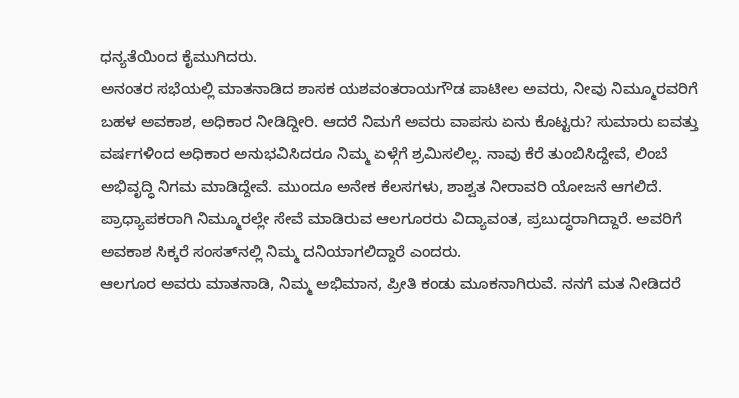ಧನ್ಯತೆಯಿಂದ ಕೈಮುಗಿದರು.
ಅನಂತರ ಸಭೆಯಲ್ಲಿ ಮಾತನಾಡಿದ ಶಾಸಕ ಯಶವಂತರಾಯಗೌಡ ಪಾಟೀಲ ಅವರು, ನೀವು ನಿಮ್ಮೂರವರಿಗೆ ಬಹಳ ಅವಕಾಶ, ಅಧಿಕಾರ ನೀಡಿದ್ದೀರಿ. ಆದರೆ ನಿಮಗೆ ಅವರು ವಾಪಸು ಏನು ಕೊಟ್ಟರು? ಸುಮಾರು ಐವತ್ತು ವರ್ಷಗಳಿಂದ ಅಧಿಕಾರ ಅನುಭವಿಸಿದರೂ ನಿಮ್ಮ ಏಳ್ಗೆಗೆ ಶ್ರಮಿಸಲಿಲ್ಲ. ನಾವು ಕೆರೆ ತುಂಬಿಸಿದ್ದೇವೆ, ಲಿಂಬೆ ಅಭಿವೃದ್ಧಿ ನಿಗಮ ಮಾಡಿದ್ದೇವೆ. ಮುಂದೂ ಅನೇಕ ಕೆಲಸಗಳು, ಶಾಶ್ವತ ನೀರಾವರಿ ಯೋಜನೆ ಆಗಲಿದೆ. ಪ್ರಾಧ್ಯಾಪಕರಾಗಿ ನಿಮ್ಮೂರಲ್ಲೇ ಸೇವೆ ಮಾಡಿರುವ ಆಲಗೂರರು ವಿದ್ಯಾವಂತ, ಪ್ರಬುದ್ಧರಾಗಿದ್ದಾರೆ. ಅವರಿಗೆ ಅವಕಾಶ ಸಿಕ್ಕರೆ ಸಂಸತ್‍ನಲ್ಲಿ ನಿಮ್ಮ ದನಿಯಾಗಲಿದ್ದಾರೆ ಎಂದರು.
ಆಲಗೂರ ಅವರು ಮಾತನಾಡಿ, ನಿಮ್ಮ ಅಭಿಮಾನ, ಪ್ರೀತಿ ಕಂಡು ಮೂಕನಾಗಿರುವೆ. ನನಗೆ ಮತ ನೀಡಿದರೆ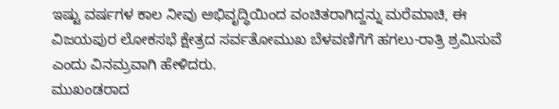ಇಷ್ಟು ವರ್ಷಗಳ ಕಾಲ ನೀವು ಅಭಿವೃದ್ಧಿಯಿಂದ ವಂಚಿತರಾಗಿದ್ದನ್ನು ಮರೆಮಾಚಿ, ಈ ವಿಜಯಪುರ ಲೋಕಸಭೆ ಕ್ಷೇತ್ರದ ಸರ್ವತೋಮುಖ ಬೆಳವಣಿಗೆಗೆ ಹಗಲು-ರಾತ್ರಿ ಶ್ರಮಿಸುವೆ ಎಂದು ವಿನಮ್ರವಾಗಿ ಹೇಳಿದರು.
ಮುಖಂಡರಾದ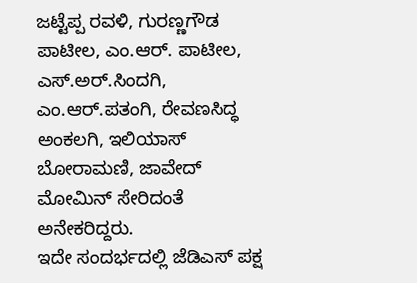ಜಟ್ಟೆಪ್ಪ ರವಳಿ, ಗುರಣ್ಣಗೌಡ ಪಾಟೀಲ, ಎಂ.ಆರ್. ಪಾಟೀಲ, ಎಸ್.ಅರ್.ಸಿಂದಗಿ, ಎಂ.ಆರ್.ಪತಂಗಿ, ರೇವಣಸಿದ್ಧ ಅಂಕಲಗಿ, ಇಲಿಯಾಸ್ ಬೋರಾಮಣಿ, ಜಾವೇದ್ ಮೋಮಿನ್ ಸೇರಿದಂತೆ ಅನೇಕರಿದ್ದರು.
ಇದೇ ಸಂದರ್ಭದಲ್ಲಿ ಜೆಡಿಎಸ್ ಪಕ್ಷ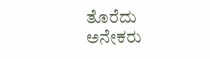ತೊರೆದು ಅನೇಕರು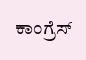ಕಾಂಗ್ರೆಸ್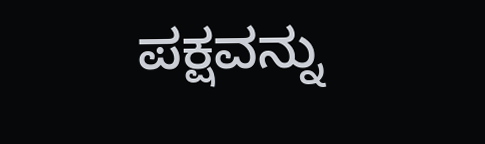ಪಕ್ಷವನ್ನು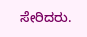ಸೇರಿದರು.